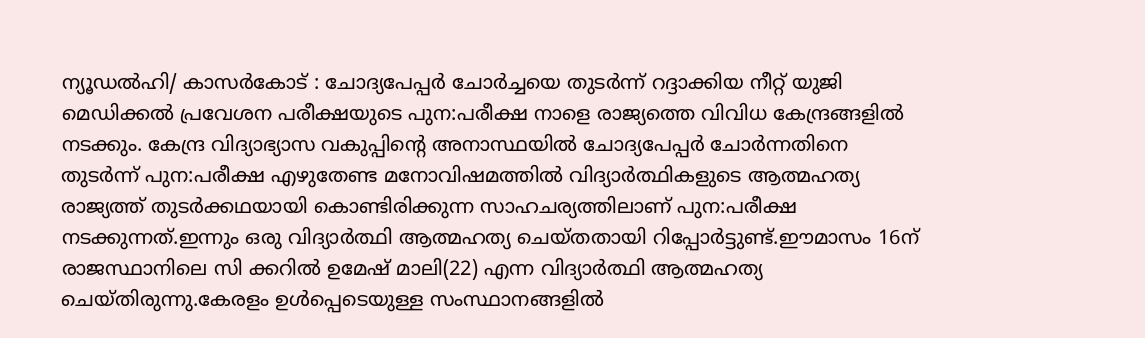ന്യൂഡൽഹി/ കാസർകോട് : ചോദ്യപേപ്പർ ചോർച്ചയെ തുടർന്ന് റദ്ദാക്കിയ നീറ്റ് യുജി മെഡിക്കൽ പ്രവേശന പരീക്ഷയുടെ പുന:പരീക്ഷ നാളെ രാജ്യത്തെ വിവിധ കേന്ദ്രങ്ങളിൽ നടക്കും. കേന്ദ്ര വിദ്യാഭ്യാസ വകുപ്പിന്റെ അനാസ്ഥയിൽ ചോദ്യപേപ്പർ ചോർന്നതിനെ തുടർന്ന് പുന:പരീക്ഷ എഴുതേണ്ട മനോവിഷമത്തിൽ വിദ്യാർത്ഥികളുടെ ആത്മഹത്യ രാജ്യത്ത് തുടർക്കഥയായി കൊണ്ടിരിക്കുന്ന സാഹചര്യത്തിലാണ് പുന:പരീക്ഷ നടക്കുന്നത്.ഇന്നും ഒരു വിദ്യാർത്ഥി ആത്മഹത്യ ചെയ്തതായി റിപ്പോർട്ടുണ്ട്.ഈമാസം 16ന് രാജസ്ഥാനിലെ സി ക്കറിൽ ഉമേഷ് മാലി(22) എന്ന വിദ്യാർത്ഥി ആത്മഹത്യ ചെയ്തിരുന്നു.കേരളം ഉൾപ്പെടെയുള്ള സംസ്ഥാനങ്ങളിൽ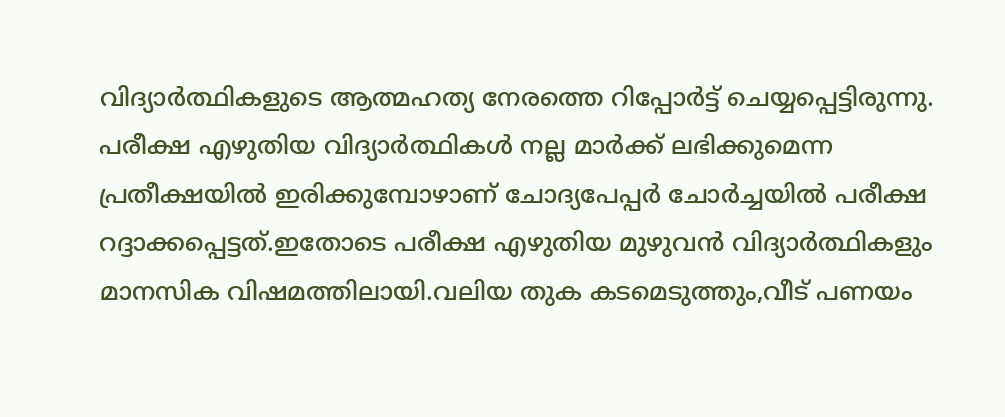വിദ്യാർത്ഥികളുടെ ആത്മഹത്യ നേരത്തെ റിപ്പോർട്ട് ചെയ്യപ്പെട്ടിരുന്നു.
പരീക്ഷ എഴുതിയ വിദ്യാർത്ഥികൾ നല്ല മാർക്ക് ലഭിക്കുമെന്ന പ്രതീക്ഷയിൽ ഇരിക്കുമ്പോഴാണ് ചോദ്യപേപ്പർ ചോർച്ചയിൽ പരീക്ഷ റദ്ദാക്കപ്പെട്ടത്.ഇതോടെ പരീക്ഷ എഴുതിയ മുഴുവൻ വിദ്യാർത്ഥികളും മാനസിക വിഷമത്തിലായി.വലിയ തുക കടമെടുത്തും,വീട് പണയം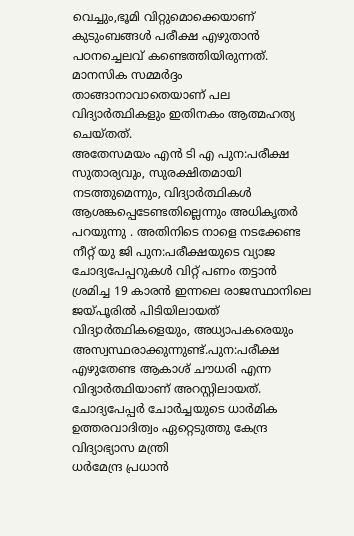വെച്ചും,ഭൂമി വിറ്റുമൊക്കെയാണ് കുടുംബങ്ങൾ പരീക്ഷ എഴുതാൻ പഠനച്ചെലവ് കണ്ടെത്തിയിരുന്നത്. മാനസിക സമ്മർദ്ദം താങ്ങാനാവാതെയാണ് പല വിദ്യാർത്ഥികളും ഇതിനകം ആത്മഹത്യ ചെയ്തത്.
അതേസമയം എൻ ടി എ പുന:പരീക്ഷ സുതാര്യവും, സുരക്ഷിതമായി നടത്തുമെന്നും, വിദ്യാർത്ഥികൾ ആശങ്കപ്പെടേണ്ടതില്ലെന്നും അധികൃതർ പറയുന്നു . അതിനിടെ നാളെ നടക്കേണ്ട നീറ്റ് യു ജി പുന:പരീക്ഷയുടെ വ്യാജ ചോദ്യപേപ്പറുകൾ വിറ്റ് പണം തട്ടാൻ ശ്രമിച്ച 19 കാരൻ ഇന്നലെ രാജസ്ഥാനിലെ ജയ്പൂരിൽ പിടിയിലായത് വിദ്യാർത്ഥികളെയും, അധ്യാപകരെയും അസ്വസ്ഥരാക്കുന്നുണ്ട്.പുന:പരീക്ഷ എഴുതേണ്ട ആകാശ് ചൗധരി എന്ന വിദ്യാർത്ഥിയാണ് അറസ്റ്റിലായത്.
ചോദ്യപേപ്പർ ചോർച്ചയുടെ ധാർമിക ഉത്തരവാദിത്വം ഏറ്റെടുത്തു കേന്ദ്ര വിദ്യാഭ്യാസ മന്ത്രി
ധർമേന്ദ്ര പ്രധാൻ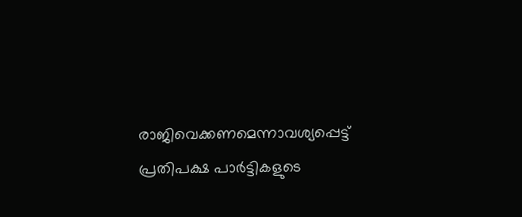രാജിവെക്കണമെന്നാവശ്യപ്പെട്ട് പ്രതിപക്ഷ പാർട്ടികളുടെ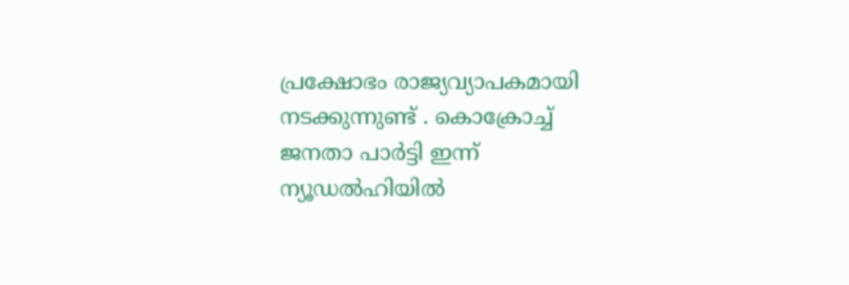പ്രക്ഷോഭം രാജ്യവ്യാപകമായി നടക്കുന്നുണ്ട് . കൊക്രോച്ച് ജനതാ പാർട്ടി ഇന്ന് ന്യൂഡൽഹിയിൽ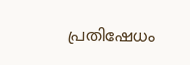പ്രതിഷേധം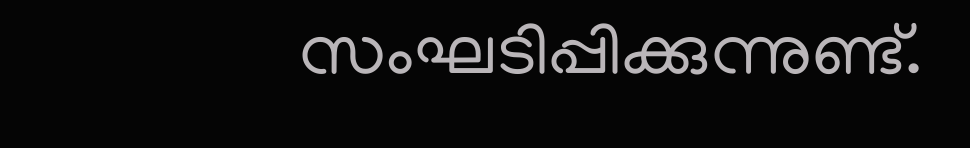സംഘടിപ്പിക്കുന്നുണ്ട്.